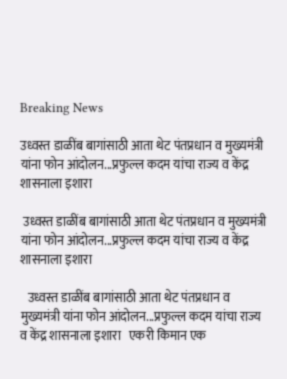Breaking News

उध्वस्त डाळींब बागांसाठी आता थेट पंतप्रधान व मुख्यमंत्री यांना फोन आंदोलन...प्रफुल्ल कदम यांचा राज्य व केंद्र शासनाला इशारा

 उध्वस्त डाळींब बागांसाठी आता थेट पंतप्रधान व मुख्यमंत्री यांना फोन आंदोलन...प्रफुल्ल कदम यांचा राज्य व केंद्र शासनाला इशारा

   उध्वस्त डाळींब बागांसाठी आता थेट पंतप्रधान व मुख्यमंत्री यांना फोन आंदोलन...प्रफुल्ल कदम यांचा राज्य व केंद्र शासनाला इशारा   एकरी किमान एक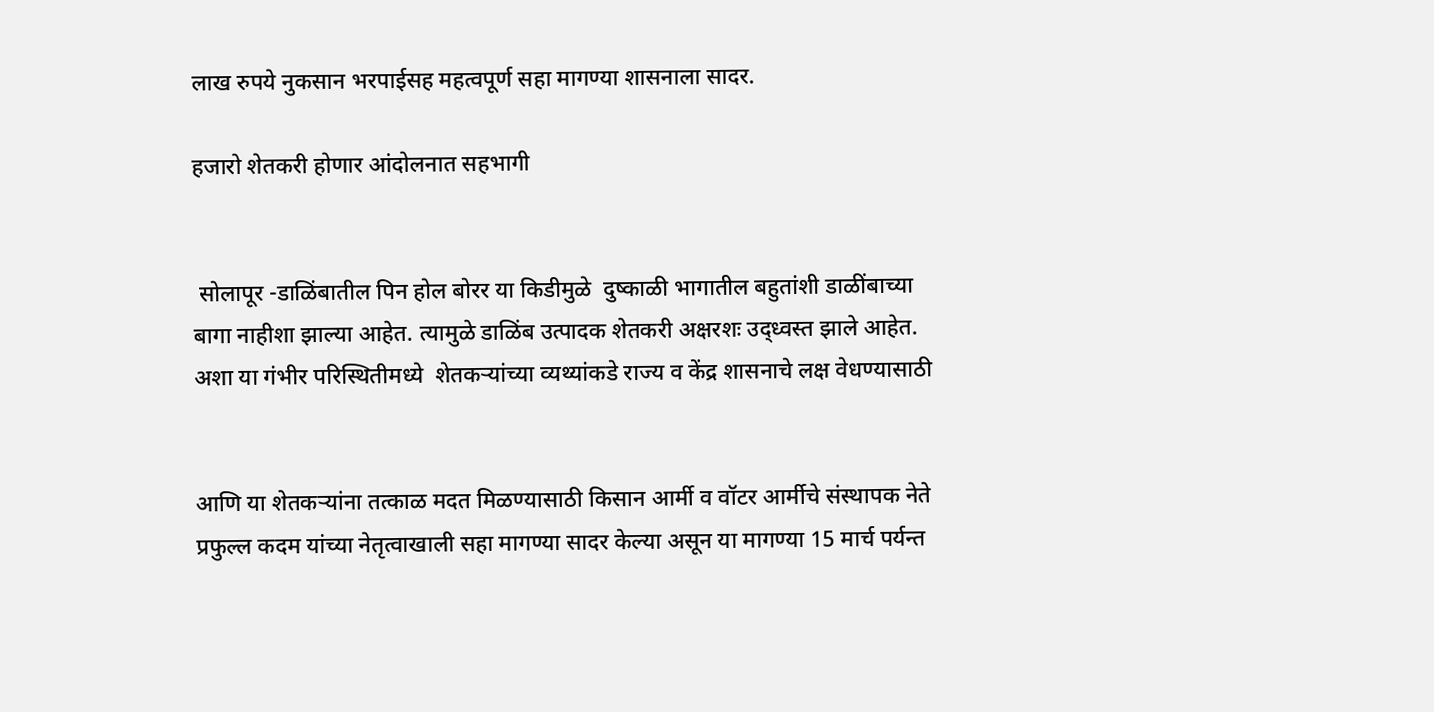लाख रुपये नुकसान भरपाईसह महत्वपूर्ण सहा मागण्या शासनाला सादर.

हजारो शेतकरी होणार आंदोलनात सहभागी


 सोलापूर -डाळिंबातील पिन होल बोरर या किडीमुळे  दुष्काळी भागातील बहुतांशी डाळींबाच्या बागा नाहीशा झाल्या आहेत. त्यामुळे डाळिंब उत्पादक शेतकरी अक्षरशः उद्ध्वस्त झाले आहेत. अशा या गंभीर परिस्थितीमध्ये  शेतकऱ्यांच्या व्यथ्यांकडे राज्य व केंद्र शासनाचे लक्ष वेधण्यासाठी


आणि या शेतकऱ्यांना तत्काळ मदत मिळण्यासाठी किसान आर्मी व वॉटर आर्मीचे संस्थापक नेते प्रफुल्ल कदम यांच्या नेतृत्वाखाली सहा मागण्या सादर केल्या असून या मागण्या 15 मार्च पर्यन्त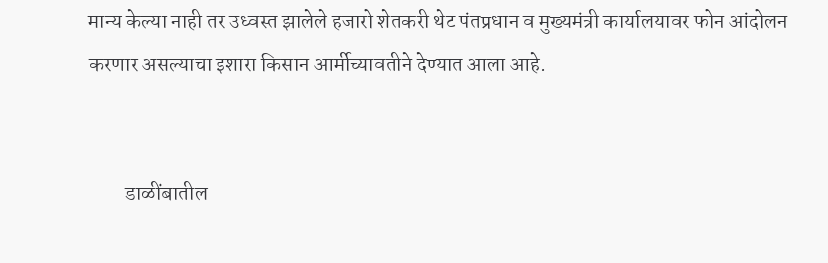मान्य केल्या नाही तर उध्वस्त झालेले हजारो शेतकरी थेट पंतप्रधान व मुख्यमंत्री कार्यालयावर फोन आंदोलन करणार असल्याचा इशारा किसान आर्मीच्यावतीने देण्यात आला आहे.


         डाळींबातील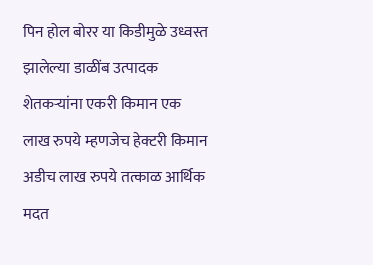पिन होल बोरर या किडीमुळे उध्वस्त झालेल्या डाळींब उत्पादक शेतकऱ्यांना एकरी किमान एक लाख रुपये म्हणजेच हेक्टरी किमान अडीच लाख रुपये तत्काळ आर्थिक मदत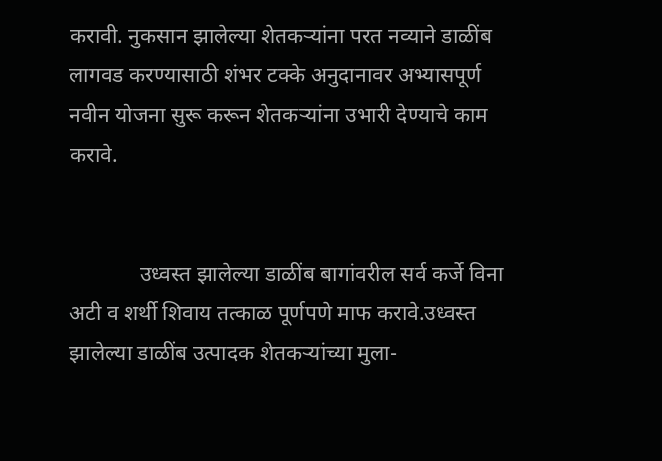करावी. नुकसान झालेल्या शेतकऱ्यांना परत नव्याने डाळींब लागवड करण्यासाठी शंभर टक्के अनुदानावर अभ्यासपूर्ण नवीन योजना सुरू करून शेतकऱ्यांना उभारी देण्याचे काम करावे.


             उध्वस्त झालेल्या डाळींब बागांवरील सर्व कर्जे विना अटी व शर्थी शिवाय तत्काळ पूर्णपणे माफ करावे.उध्वस्त झालेल्या डाळींब उत्पादक शेतकऱ्यांच्या मुला-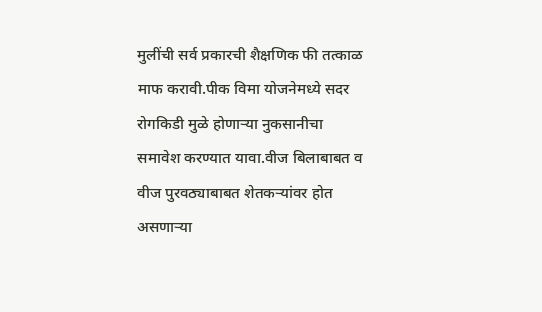मुलींची सर्व प्रकारची शैक्षणिक फी तत्काळ माफ करावी.पीक विमा योजनेमध्ये सदर रोगकिडी मुळे होणाऱ्या नुकसानीचा समावेश करण्यात यावा.वीज बिलाबाबत व वीज पुरवठ्याबाबत शेतकऱ्यांवर होत असणाऱ्या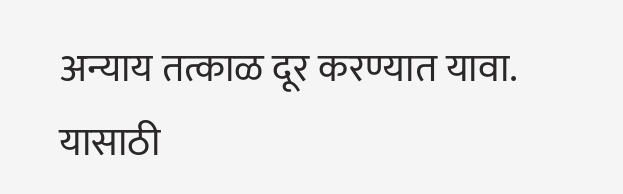अन्याय तत्काळ दूर करण्यात यावा. यासाठी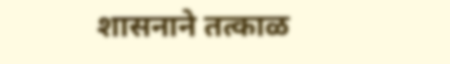शासनाने तत्काळ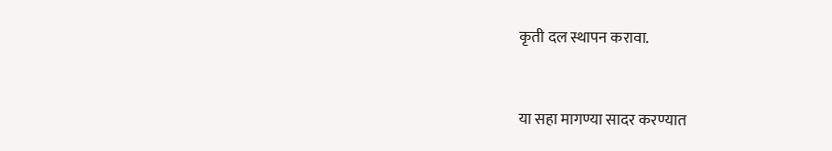कृती दल स्थापन करावा.


या सहा मागण्या सादर करण्यात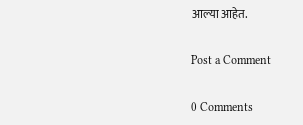आल्या आहेत.

Post a Comment

0 Comments